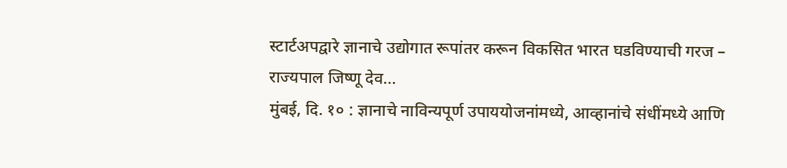स्टार्टअपद्वारे ज्ञानाचे उद्योगात रूपांतर करून विकसित भारत घडविण्याची गरज – राज्यपाल जिष्णू देव…
मुंबई, दि. १० : ज्ञानाचे नाविन्यपूर्ण उपाययोजनांमध्ये, आव्हानांचे संधींमध्ये आणि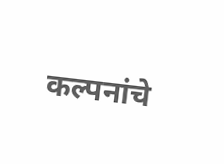कल्पनांचे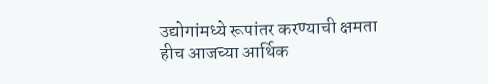उद्योगांमध्ये रूपांतर करण्याची क्षमता हीच आजच्या आर्थिक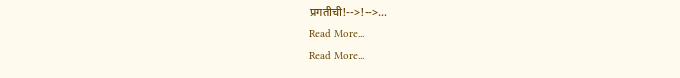प्रगतीची!-->!-->…
Read More...
Read More...